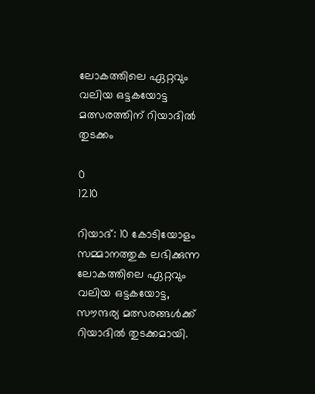ലോകത്തിലെ ഏറ്റവും വലിയ ഒട്ടകയോട്ട മത്സരത്തിന് റിയാദില്‍ തുടക്കം

0
1210

റിയാദ്: 10 കോടിയോളം സമ്മാനത്തുക ലഭിക്കുന്ന ലോകത്തിലെ ഏറ്റവും വലിയ ഒട്ടകയോട്ട, സൗന്ദര്യ മത്സരങ്ങൾക്ക് റിയാദില്‍ തുടക്കമായി.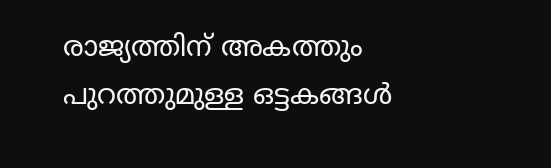രാജ്യത്തിന് അകത്തും പുറത്തുമുള്ള ഒട്ടകങ്ങൾ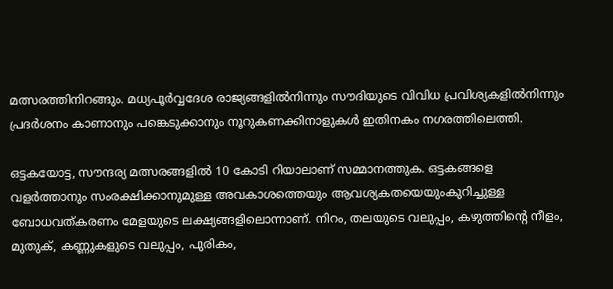മത്സരത്തിനിറങ്ങും. മധ്യപൂർവ്വദേശ രാജ്യങ്ങളിൽനിന്നും സൗദിയുടെ വിവിധ പ്രവിശ്യകളിൽനിന്നും പ്രദർശനം കാണാനും പങ്കെടുക്കാനും നൂറുകണക്കിനാളുകൾ ഇതിനകം നഗരത്തിലെത്തി.

ഒട്ടകയോട്ട, സൗന്ദര്യ മത്സരങ്ങളിൽ 10 കോടി റിയാലാണ് സമ്മാനത്തുക. ഒട്ടകങ്ങളെ വളർത്താനും സംരക്ഷിക്കാനുമുള്ള അവകാശത്തെയും ആവശ്യകതയെയുംകുറിച്ചുള്ള ബോധവത്കരണം മേളയുടെ ലക്ഷ്യങ്ങളിലൊന്നാണ്. നിറം, തലയുടെ വലുപ്പം, കഴുത്തിന്റെ നീളം, മുതുക്, കണ്ണുകളുടെ വലുപ്പം, പുരികം,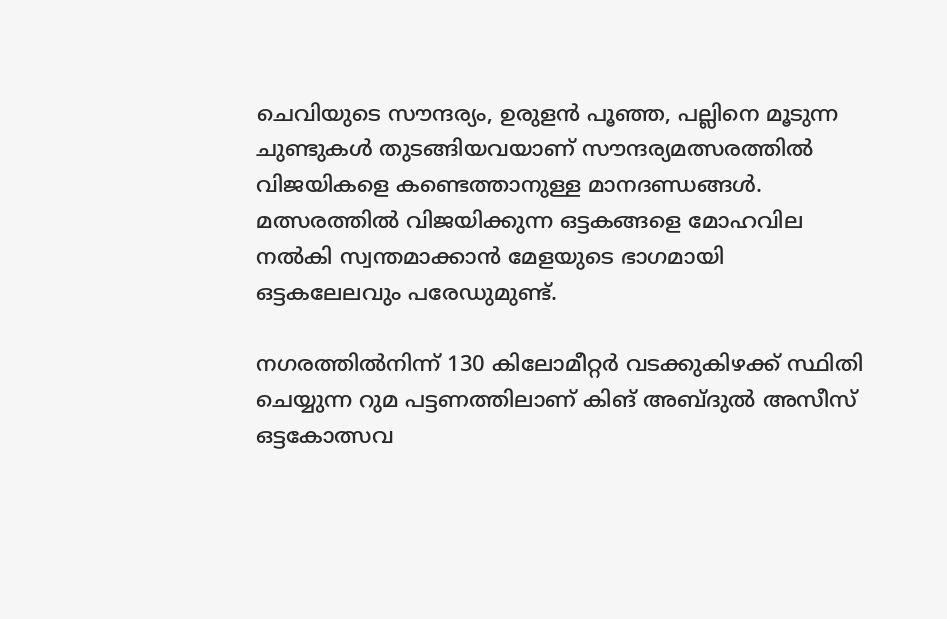ചെവിയുടെ സൗന്ദര്യം, ഉരുളൻ പൂഞ്ഞ, പല്ലിനെ മൂടുന്ന ചുണ്ടുകൾ തുടങ്ങിയവയാണ് സൗന്ദര്യമത്സരത്തിൽ വിജയികളെ കണ്ടെത്താനുള്ള മാനദണ്ഡങ്ങൾ. മത്സരത്തിൽ വിജയിക്കുന്ന ഒട്ടകങ്ങളെ മോഹവില നൽകി സ്വന്തമാക്കാൻ മേളയുടെ ഭാഗമായി ഒട്ടകലേലവും പരേഡുമുണ്ട്.

നഗരത്തിൽനിന്ന് 130 കിലോമീറ്റർ വടക്കുകിഴക്ക് സ്ഥിതി ചെയ്യുന്ന റുമ പട്ടണത്തിലാണ് കിങ് അബ്ദുൽ അസീസ് ഒട്ടകോത്സവ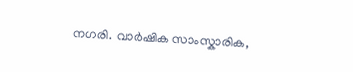നഗരി. വാർഷിക സാംസ്കാരിക,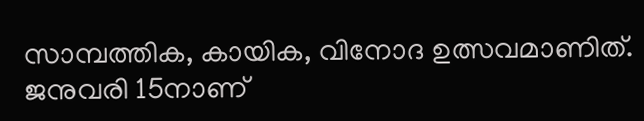സാമ്പത്തിക, കായിക, വിനോദ ഉത്സവമാണിത്. ജനുവരി 15നാണ്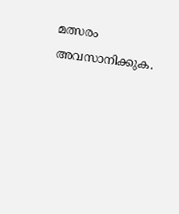മത്സരം അവസാനിക്കുക.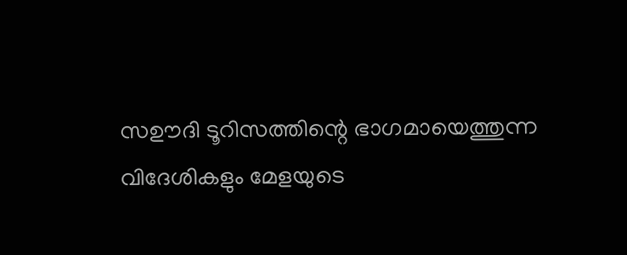സഊദി ടൂറിസത്തിന്റെ ഭാഗമായെത്തുന്ന വിദേശികളും മേളയുടെ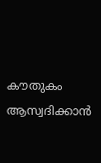കൗതുകം ആസ്വദിക്കാൻ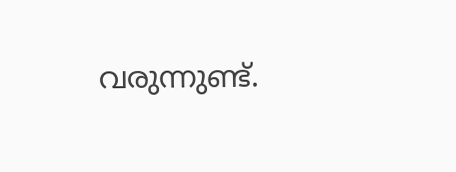വരുന്നുണ്ട്.